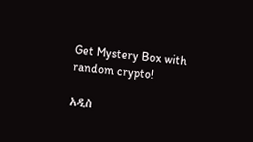Get Mystery Box with random crypto!

አዲስ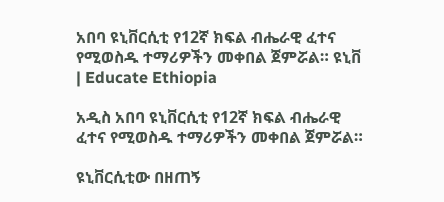አበባ ዩኒቨርሲቲ የ12ኛ ክፍል ብሔራዊ ፈተና የሚወስዱ ተማሪዎችን መቀበል ጀምሯል። ዩኒቨ | Educate Ethiopia

አዲስ አበባ ዩኒቨርሲቲ የ12ኛ ክፍል ብሔራዊ ፈተና የሚወስዱ ተማሪዎችን መቀበል ጀምሯል።

ዩኒቨርሲቲው በዘጠኝ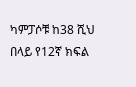ካምፓሶቹ ከ38 ሺህ በላይ የ12ኛ ክፍል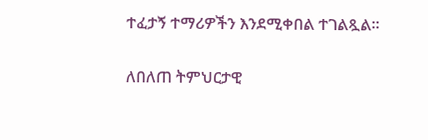ተፈታኝ ተማሪዎችን እንደሚቀበል ተገልጿል።

ለበለጠ ትምህርታዊ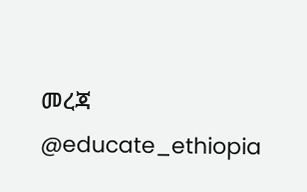መረጃ @educate_ethiopia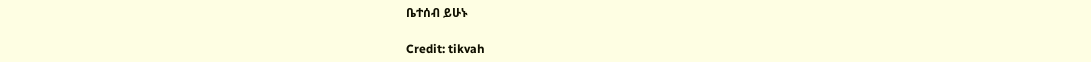ቤተሰብ ይሁኑ

Credit: tikvah